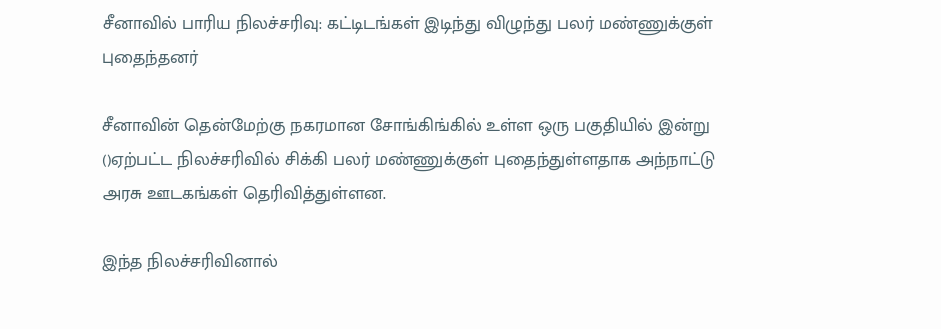சீனாவில் பாரிய நிலச்சரிவு: கட்டிடங்கள் இடிந்து விழுந்து பலர் மண்ணுக்குள் புதைந்தனர்

சீனாவின் தென்மேற்கு நகரமான சோங்கிங்கில் உள்ள ஒரு பகுதியில் இன்று ()ஏற்பட்ட நிலச்சரிவில் சிக்கி பலர் மண்ணுக்குள் புதைந்துள்ளதாக அந்நாட்டு அரசு ஊடகங்கள் தெரிவித்துள்ளன.

இந்த நிலச்சரிவினால்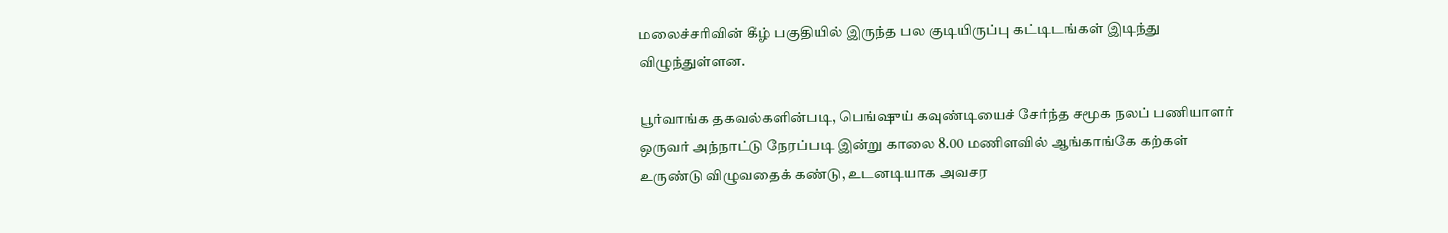மலைச்சரிவின் கீழ் பகுதியில் இருந்த பல குடியிருப்பு கட்டிடங்கள் இடிந்து விழுந்துள்ளன.

பூர்வாங்க தகவல்களின்படி, பெங்ஷுய் கவுண்டியைச் சேர்ந்த சமூக நலப் பணியாளர் ஒருவர் அந்நாட்டு நேரப்படி இன்று காலை 8.00 மணிளவில் ஆங்காங்கே கற்கள் உருண்டு விழுவதைக் கண்டு, உடனடியாக அவசர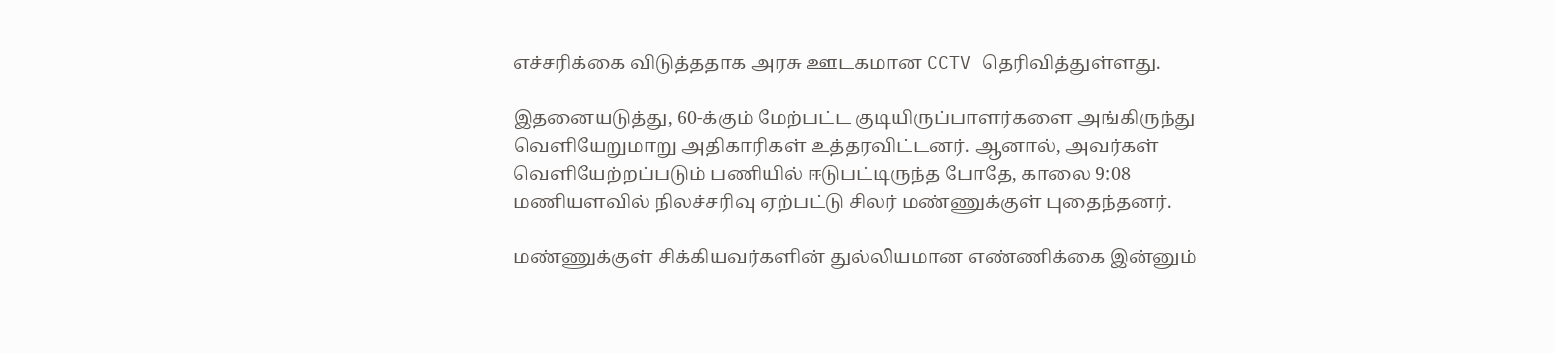எச்சரிக்கை விடுத்ததாக அரசு ஊடகமான CCTV தெரிவித்துள்ளது.

இதனையடுத்து, 60-க்கும் மேற்பட்ட குடியிருப்பாளர்களை அங்கிருந்து வெளியேறுமாறு அதிகாரிகள் உத்தரவிட்டனர். ஆனால், அவர்கள் வெளியேற்றப்படும் பணியில் ஈடுபட்டிருந்த போதே, காலை 9:08 மணியளவில் நிலச்சரிவு ஏற்பட்டு சிலர் மண்ணுக்குள் புதைந்தனர்.

மண்ணுக்குள் சிக்கியவர்களின் துல்லியமான எண்ணிக்கை இன்னும்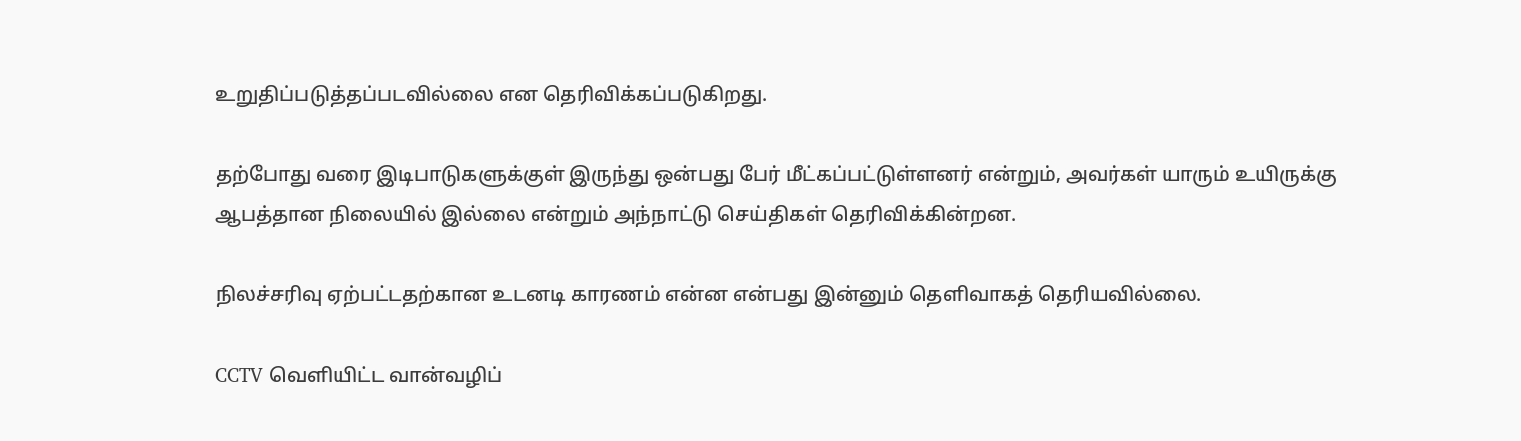உறுதிப்படுத்தப்படவில்லை என தெரிவிக்கப்படுகிறது.

தற்போது வரை இடிபாடுகளுக்குள் இருந்து ஒன்பது பேர் மீட்கப்பட்டுள்ளனர் என்றும், அவர்கள் யாரும் உயிருக்கு ஆபத்தான நிலையில் இல்லை என்றும் அந்நாட்டு செய்திகள் தெரிவிக்கின்றன.

நிலச்சரிவு ஏற்பட்டதற்கான உடனடி காரணம் என்ன என்பது இன்னும் தெளிவாகத் தெரியவில்லை.

CCTV வெளியிட்ட வான்வழிப்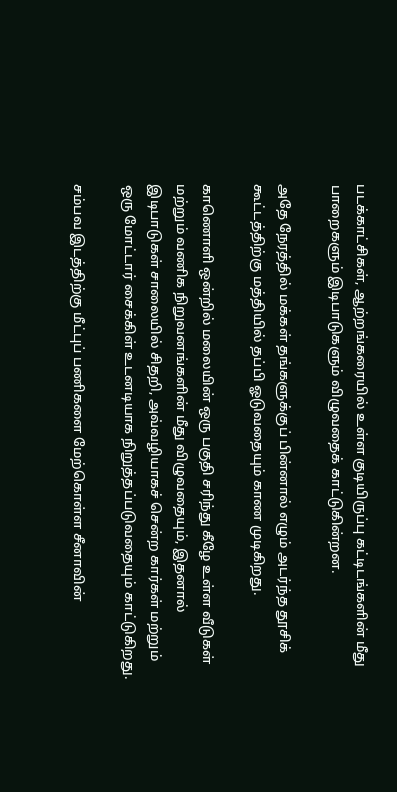படக்காட்சிகள், ஆற்றங்கரையில் உள்ள குடியிருப்பு கட்டிடங்களின் மீது பாறைகளும் இடிபாடுகளும் விழுவதைக் காட்டுகின்றன.

அதே நேரத்தில் மக்கள் தங்களுக்குப் பின்னால் எழும் அடர்ந்த தூசிக் கூட்டத்திற்கு மத்தியில் தப்பி ஓடுவதையும் காண முடிகிறது.

காணொளி ஒன்றில் மலையின் ஒரு பகுதி சரிந்து கீழே உள்ள வீடுகள் மற்றும் வணிக நிறுவனங்களின் மீது விழுவதையும், இதனால் இடிபாடுகள் சாலையில் சிதறி, அவ்வழியாகச் சென்ற கார்கள் மற்றும் ஒரு மோட்டார் சைக்கிள் உடனடியாக நிறுத்தப்படுவதையும் காட்டுகிறது.

சம்பவ இடத்திற்கு மீட்புப் பணிகளை மேற்கொள்ள சீனாவின்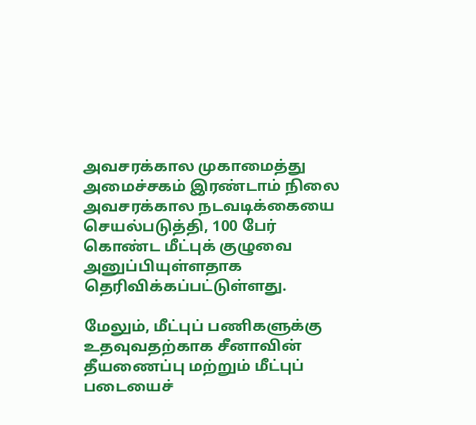அவசரக்கால முகாமைத்து அமைச்சகம் இரண்டாம் நிலை அவசரக்கால நடவடிக்கையை செயல்படுத்தி, 100 பேர் கொண்ட மீட்புக் குழுவை அனுப்பியுள்ளதாக தெரிவிக்கப்பட்டுள்ளது.

மேலும், மீட்புப் பணிகளுக்கு உதவுவதற்காக சீனாவின் தீயணைப்பு மற்றும் மீட்புப் படையைச்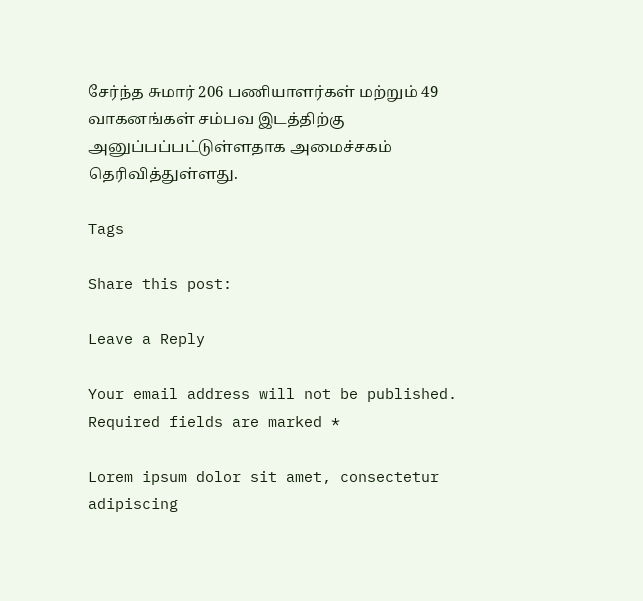சேர்ந்த சுமார் 206 பணியாளர்கள் மற்றும் 49 வாகனங்கள் சம்பவ இடத்திற்கு அனுப்பப்பட்டுள்ளதாக அமைச்சகம் தெரிவித்துள்ளது.

Tags

Share this post:

Leave a Reply

Your email address will not be published. Required fields are marked *

Lorem ipsum dolor sit amet, consectetur adipiscing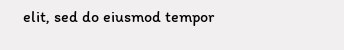elit, sed do eiusmod tempor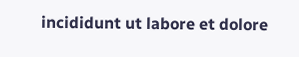incididunt ut labore et dolore